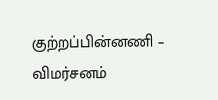குற்றப்பின்னணி – விமர்சனம்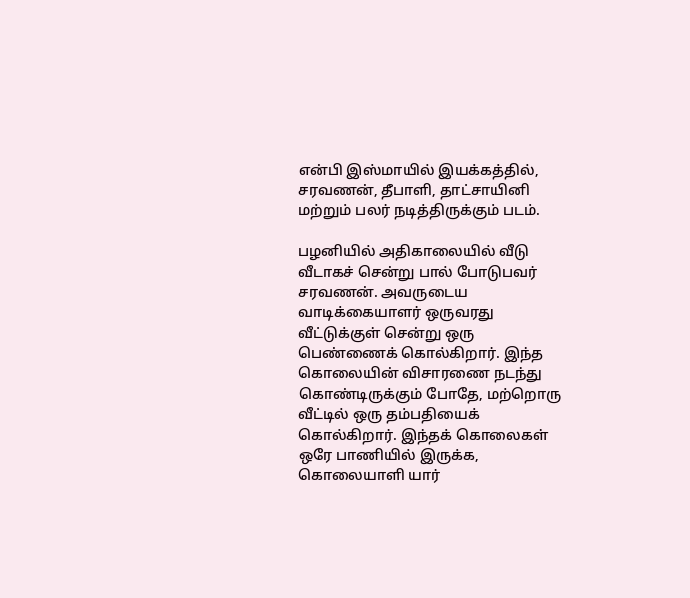என்பி இஸ்மாயில் இயக்கத்தில், சரவணன், தீபாளி, தாட்சாயினி மற்றும் பலர் நடித்திருக்கும் படம்.

பழனியில் அதிகாலையில் வீடு வீடாகச் சென்று பால் போடுபவர் சரவணன். அவருடைய வாடிக்கையாளர் ஒருவரது வீட்டுக்குள் சென்று ஒரு பெண்ணைக் கொல்கிறார். இந்த கொலையின் விசாரணை நடந்து கொண்டிருக்கும் போதே, மற்றொரு வீட்டில் ஒரு தம்பதியைக் கொல்கிறார். இந்தக் கொலைகள் ஒரே பாணியில் இருக்க, கொலையாளி யார்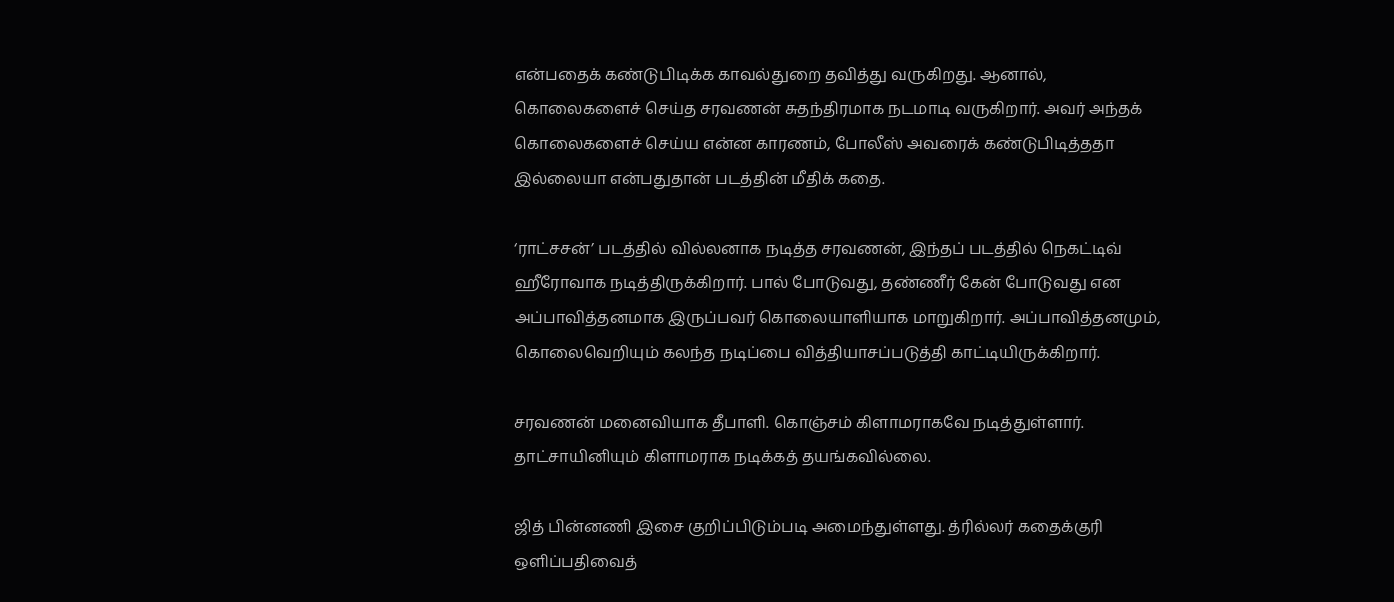என்பதைக் கண்டுபிடிக்க காவல்துறை தவித்து வருகிறது. ஆனால், கொலைகளைச் செய்த சரவணன் சுதந்திரமாக நடமாடி வருகிறார். அவர் அந்தக் கொலைகளைச் செய்ய என்ன காரணம், போலீஸ் அவரைக் கண்டுபிடித்ததா இல்லையா என்பதுதான் படத்தின் மீதிக் கதை.

‘ராட்சசன்’ படத்தில் வில்லனாக நடித்த சரவணன், இந்தப் படத்தில் நெகட்டிவ் ஹீரோவாக நடித்திருக்கிறார். பால் போடுவது, தண்ணீர் கேன் போடுவது என அப்பாவித்தனமாக இருப்பவர் கொலையாளியாக மாறுகிறார். அப்பாவித்தனமும், கொலைவெறியும் கலந்த நடிப்பை வித்தியாசப்படுத்தி காட்டியிருக்கிறார்.

சரவணன் மனைவியாக தீபாளி. கொஞ்சம் கிளாமராகவே நடித்துள்ளார். தாட்சாயினியும் கிளாமராக நடிக்கத் தயங்கவில்லை.

ஜித் பின்னணி இசை குறிப்பிடும்படி அமைந்துள்ளது. த்ரில்லர் கதைக்குரி ஒளிப்பதிவைத்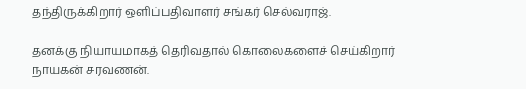தந்திருக்கிறார் ஒளிப்பதிவாளர் சங்கர் செல்வராஜ்.

தனக்கு நியாயமாகத் தெரிவதால் கொலைகளைச் செய்கிறார் நாயகன் சரவணன்.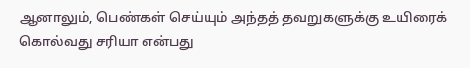ஆனாலும், பெண்கள் செய்யும் அந்தத் தவறுகளுக்கு உயிரைக் கொல்வது சரியா என்பது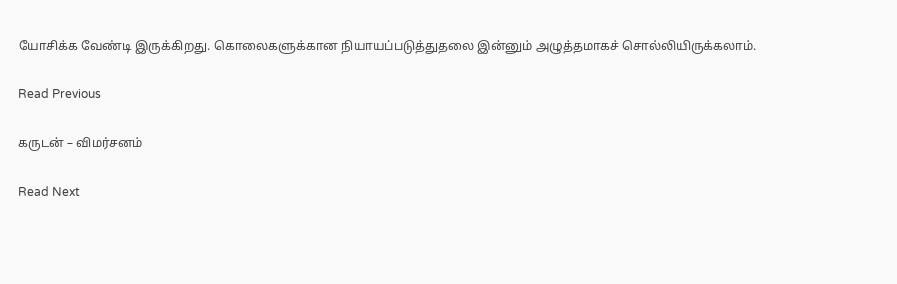யோசிக்க வேண்டி இருக்கிறது. கொலைகளுக்கான நியாயப்படுத்துதலை இன்னும் அழுத்தமாகச் சொல்லியிருக்கலாம்.

Read Previous

கருடன் – விமர்சனம்

Read Next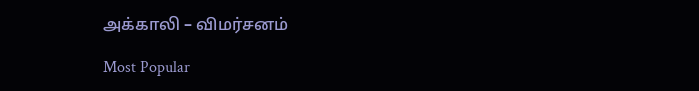அக்காலி – விமர்சனம்

Most Popular